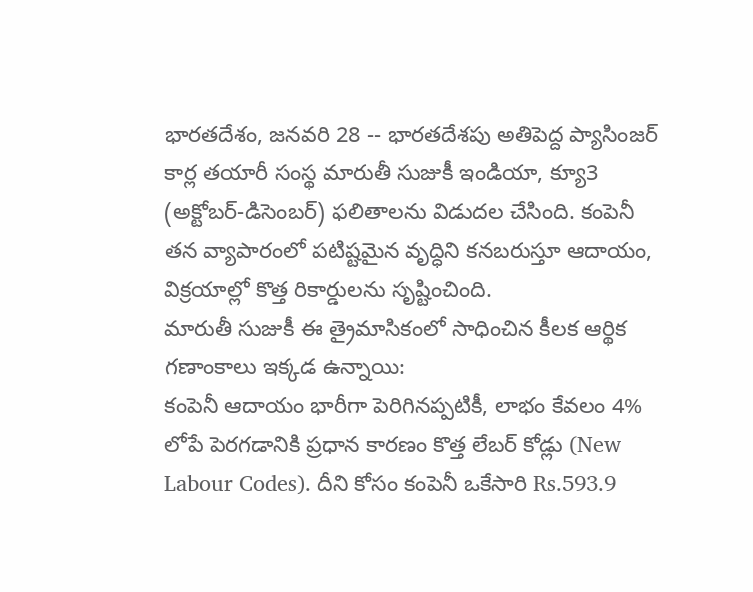భారతదేశం, జనవరి 28 -- భారతదేశపు అతిపెద్ద ప్యాసింజర్ కార్ల తయారీ సంస్థ మారుతీ సుజుకీ ఇండియా, క్యూ3 (అక్టోబర్-డిసెంబర్) ఫలితాలను విడుదల చేసింది. కంపెనీ తన వ్యాపారంలో పటిష్టమైన వృద్ధిని కనబరుస్తూ ఆదాయం, విక్రయాల్లో కొత్త రికార్డులను సృష్టించింది.
మారుతీ సుజుకీ ఈ త్రైమాసికంలో సాధించిన కీలక ఆర్థిక గణాంకాలు ఇక్కడ ఉన్నాయి:
కంపెనీ ఆదాయం భారీగా పెరిగినప్పటికీ, లాభం కేవలం 4% లోపే పెరగడానికి ప్రధాన కారణం కొత్త లేబర్ కోడ్లు (New Labour Codes). దీని కోసం కంపెనీ ఒకేసారి Rs.593.9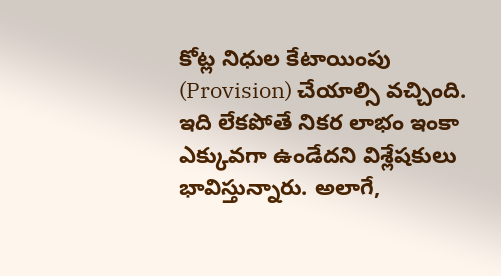కోట్ల నిధుల కేటాయింపు (Provision) చేయాల్సి వచ్చింది. ఇది లేకపోతే నికర లాభం ఇంకా ఎక్కువగా ఉండేదని విశ్లేషకులు భావిస్తున్నారు. అలాగే,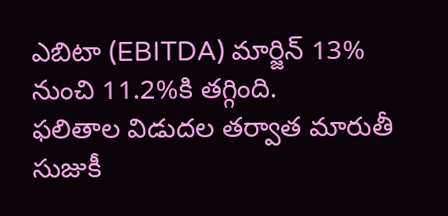ఎబిటా (EBITDA) మార్జిన్ 13% నుంచి 11.2%కి తగ్గింది.
ఫలితాల విడుదల తర్వాత మారుతీ సుజుకీ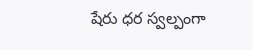షేరు ధర స్వల్పంగా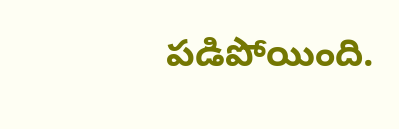పడిపోయింది.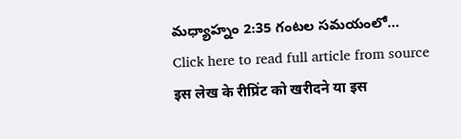మధ్యాహ్నం 2:35 గంటల సమయంలో...
Click here to read full article from source
इस लेख के रीप्रिंट को खरीदने या इस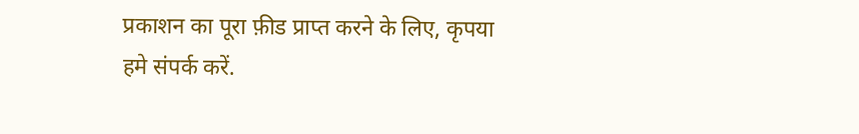प्रकाशन का पूरा फ़ीड प्राप्त करने के लिए, कृपया
हमे संपर्क करें.